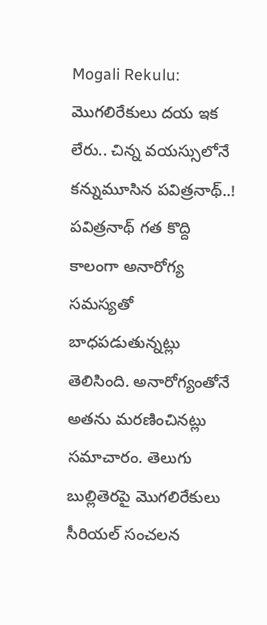Mogali Rekulu: మొగలిరేకులు దయ ఇక లేరు.. చిన్న వయస్సులోనే కన్నుమూసిన పవిత్రనాథ్..!
పవిత్రనాథ్ గత కొద్ది కాలంగా అనారోగ్య సమస్యతో బాధపడుతున్నట్లు తెలిసింది. అనారోగ్యంతోనే అతను మరణించినట్లు సమాచారం. తెలుగు బుల్లితెరపై మొగలిరేకులు సీరియల్ సంచలన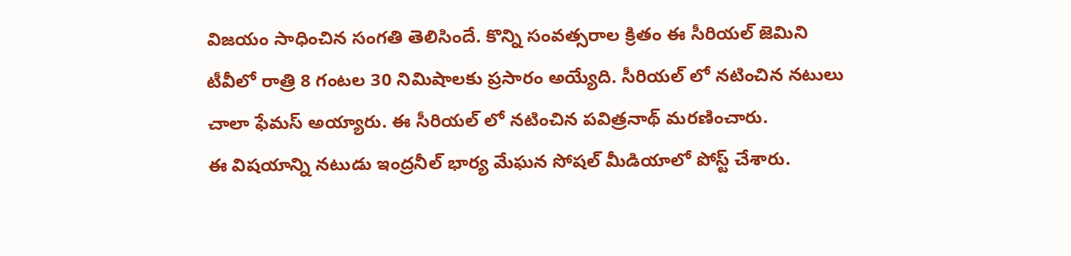విజయం సాధించిన సంగతి తెలిసిందే. కొన్ని సంవత్సరాల క్రితం ఈ సీరియల్ జెమిని టీవీలో రాత్రి 8 గంటల 30 నిమిషాలకు ప్రసారం అయ్యేది. సీరియల్ లో నటించిన నటులు చాలా ఫేమస్ అయ్యారు. ఈ సీరియల్ లో నటించిన పవిత్రనాథ్ మరణించారు.
ఈ విషయాన్ని నటుడు ఇంద్రనీల్ భార్య మేఘన సోషల్ మీడియాలో పోస్ట్ చేశారు.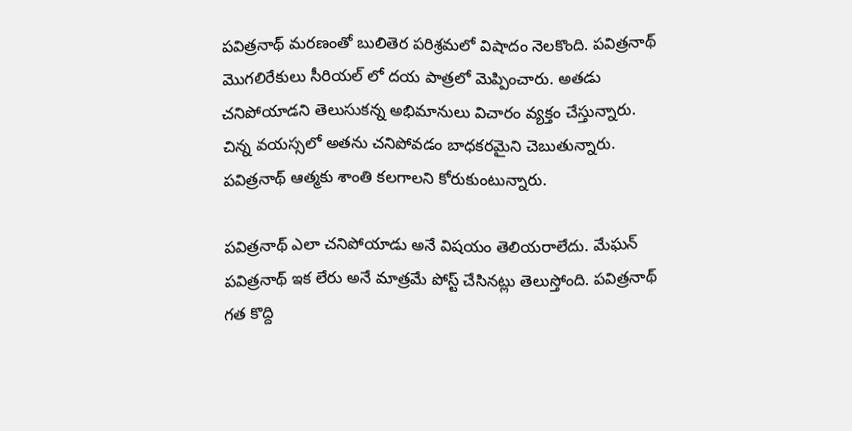పవిత్రనాథ్ మరణంతో బులితెర పరిశ్రమలో విషాదం నెలకొంది. పవిత్రనాథ్ మొగలిరేకులు సీరియల్ లో దయ పాత్రలో మెప్పించారు. అతడు చనిపోయాడని తెలుసుకన్న అభిమానులు విచారం వ్యక్తం చేస్తున్నారు. చిన్న వయస్సలో అతను చనిపోవడం బాధకరమైని చెబుతున్నారు. పవిత్రనాథ్ ఆత్మకు శాంతి కలగాలని కోరుకుంటున్నారు.

పవిత్రనాథ్ ఎలా చనిపోయాడు అనే విషయం తెలియరాలేదు. మేఘన్ పవిత్రనాథ్ ఇక లేరు అనే మాత్రమే పోస్ట్ చేసినట్లు తెలుస్తోంది. పవిత్రనాథ్ గత కొద్ది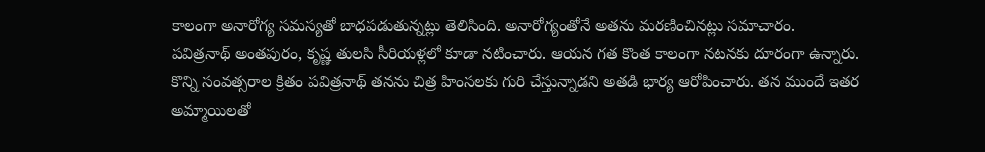కాలంగా అనారోగ్య సమస్యతో బాధపడుతున్నట్లు తెలిసింది. అనారోగ్యంతోనే అతను మరణించినట్లు సమాచారం.
పవిత్రనాథ్ అంతపురం, కృష్ణ తులసి సీరియళ్లలో కూడా నటించారు. ఆయన గత కొంత కాలంగా నటనకు దూరంగా ఉన్నారు. కొన్ని సంవత్సరాల క్రితం పవిత్రనాథ్ తనను చిత్ర హింసలకు గురి చేస్తున్నాడని అతడి భార్య ఆరోపించారు. తన ముందే ఇతర అమ్మాయిలతో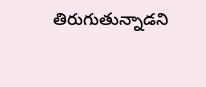తిరుగుతున్నాడని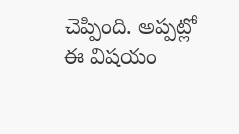చెప్పింది. అప్పట్లో ఈ విషయం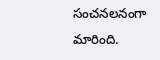సంచనలనంగా మారింది.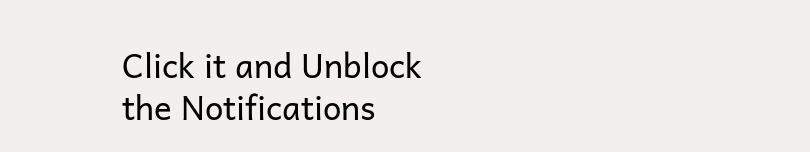Click it and Unblock the Notifications